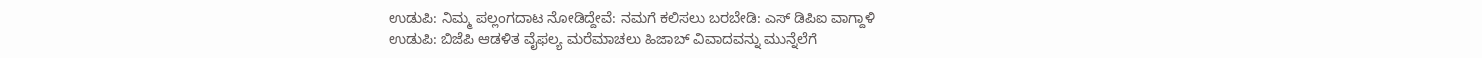ಉಡುಪಿ: ನಿಮ್ಮ ಪಲ್ಲಂಗದಾಟ ನೋಡಿದ್ದೇವೆ: ನಮಗೆ ಕಲಿಸಲು ಬರಬೇಡಿ: ಎಸ್ ಡಿಪಿಐ ವಾಗ್ದಾಳಿ
ಉಡುಪಿ: ಬಿಜೆಪಿ ಆಡಳಿತ ವೈಫಲ್ಯ ಮರೆಮಾಚಲು ಹಿಜಾಬ್ ವಿವಾದವನ್ನು ಮುನ್ನೆಲೆಗೆ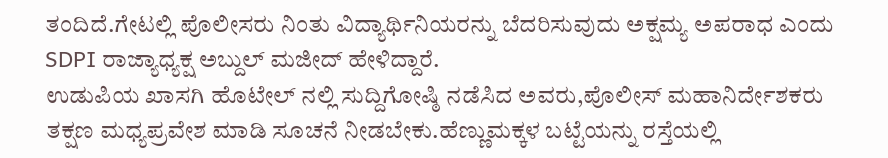ತಂದಿದೆ.ಗೇಟಲ್ಲಿ ಪೊಲೀಸರು ನಿಂತು ವಿದ್ಯಾರ್ಥಿನಿಯರನ್ನು ಬೆದರಿಸುವುದು ಅಕ್ಷಮ್ಯ ಅಪರಾಧ ಎಂದು SDPI ರಾಜ್ಯಾಧ್ಯಕ್ಷ ಅಬ್ದುಲ್ ಮಜೀದ್ ಹೇಳಿದ್ದಾರೆ.
ಉಡುಪಿಯ ಖಾಸಗಿ ಹೊಟೇಲ್ ನಲ್ಲಿ ಸುದ್ದಿಗೋಷ್ಠಿ ನಡೆಸಿದ ಅವರು,ಪೊಲೀಸ್ ಮಹಾನಿರ್ದೇಶಕರು ತಕ್ಷಣ ಮಧ್ಯಪ್ರವೇಶ ಮಾಡಿ ಸೂಚನೆ ನೀಡಬೇಕು.ಹೆಣ್ಣುಮಕ್ಕಳ ಬಟ್ಟೆಯನ್ನು ರಸ್ತೆಯಲ್ಲಿ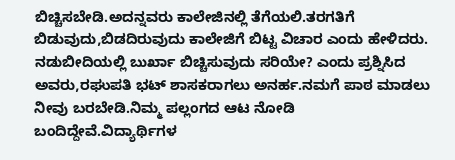ಬಿಚ್ಚಿಸಬೇಡಿ.ಅದನ್ನವರು ಕಾಲೇಜಿನಲ್ಲಿ ತೆಗೆಯಲಿ.ತರಗತಿಗೆ ಬಿಡುವುದು,ಬಿಡದಿರುವುದು ಕಾಲೇಜಿಗೆ ಬಿಟ್ಟ ವಿಚಾರ ಎಂದು ಹೇಳಿದರು.
ನಡುಬೀದಿಯಲ್ಲಿ ಬುರ್ಖಾ ಬಿಚ್ಚಿಸುವುದು ಸರಿಯೇ? ಎಂದು ಪ್ರಶ್ನಿಸಿದ ಅವರು,ರಘುಪತಿ ಭಟ್ ಶಾಸಕರಾಗಲು ಅನರ್ಹ.ನಮಗೆ ಪಾಠ ಮಾಡಲು ನೀವು ಬರಬೇಡಿ.ನಿಮ್ಮ ಪಲ್ಲಂಗದ ಆಟ ನೋಡಿ ಬಂದಿದ್ದೇವೆ.ವಿದ್ಯಾರ್ಥಿಗಳ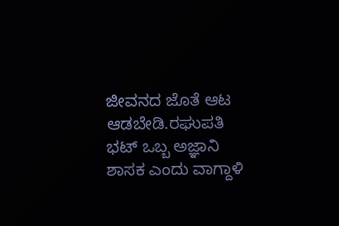ಜೀವನದ ಜೊತೆ ಆಟ ಆಡಬೇಡಿ.ರಘುಪತಿ ಭಟ್ ಒಬ್ಬ ಅಜ್ಞಾನಿ ಶಾಸಕ ಎಂದು ವಾಗ್ದಾಳಿ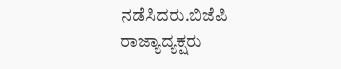ನಡೆಸಿದರು.ಬಿಜೆಪಿ ರಾಜ್ಯಾದ್ಯಕ್ಷರು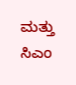ಮತ್ತು ಸಿಎಂ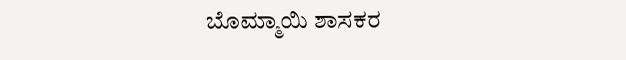ಬೊಮ್ಮಾಯಿ ಶಾಸಕರ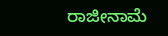ರಾಜೀನಾಮೆ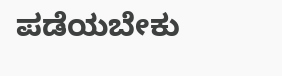ಪಡೆಯಬೇಕು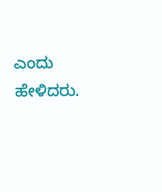ಎಂದು ಹೇಳಿದರು.